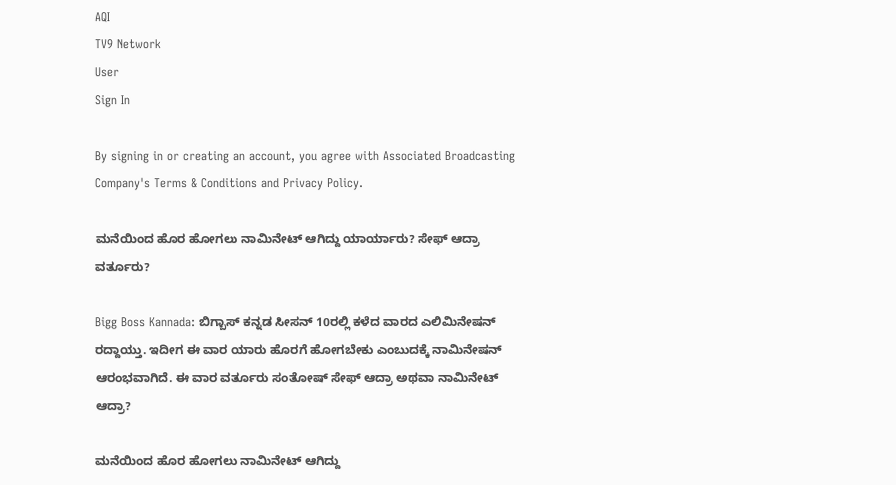AQI
TV9 Network
User
Sign In

By signing in or creating an account, you agree with Associated Broadcasting Company's Terms & Conditions and Privacy Policy.

ಮನೆಯಿಂದ ಹೊರ ಹೋಗಲು ನಾಮಿನೇಟ್ ಆಗಿದ್ದು ಯಾರ್ಯಾರು? ಸೇಫ್ ಆದ್ರಾ ವರ್ತೂರು?

Bigg Boss Kannada: ಬಿಗ್ಬಾಸ್ ಕನ್ನಡ ಸೀಸನ್ 10ರಲ್ಲಿ ಕಳೆದ ವಾರದ ಎಲಿಮಿನೇಷನ್ ರದ್ದಾಯ್ತು. ಇದೀಗ ಈ ವಾರ ಯಾರು ಹೊರಗೆ ಹೋಗಬೇಕು ಎಂಬುದಕ್ಕೆ ನಾಮಿನೇಷನ್ ಆರಂಭವಾಗಿದೆ. ಈ ವಾರ ವರ್ತೂರು ಸಂತೋಷ್ ಸೇಫ್ ಆದ್ರಾ ಅಥವಾ ನಾಮಿನೇಟ್ ಆದ್ರಾ?

ಮನೆಯಿಂದ ಹೊರ ಹೋಗಲು ನಾಮಿನೇಟ್ ಆಗಿದ್ದು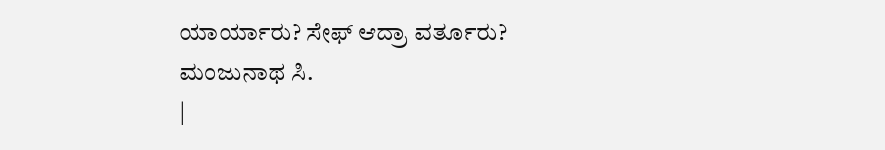ಯಾರ್ಯಾರು? ಸೇಫ್ ಆದ್ರಾ ವರ್ತೂರು?
ಮಂಜುನಾಥ ಸಿ.
|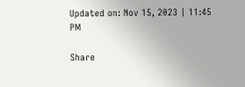Updated on: Nov 15, 2023 | 11:45 PM

Share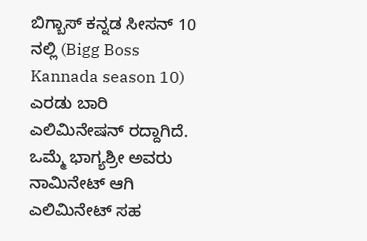ಬಿಗ್ಬಾಸ್ ಕನ್ನಡ ಸೀಸನ್ 10 ನಲ್ಲಿ (Bigg Boss Kannada season 10) ಎರಡು ಬಾರಿ ಎಲಿಮಿನೇಷನ್ ರದ್ದಾಗಿದೆ. ಒಮ್ಮೆ ಭಾಗ್ಯಶ್ರೀ ಅವರು ನಾಮಿನೇಟ್ ಆಗಿ ಎಲಿಮಿನೇಟ್ ಸಹ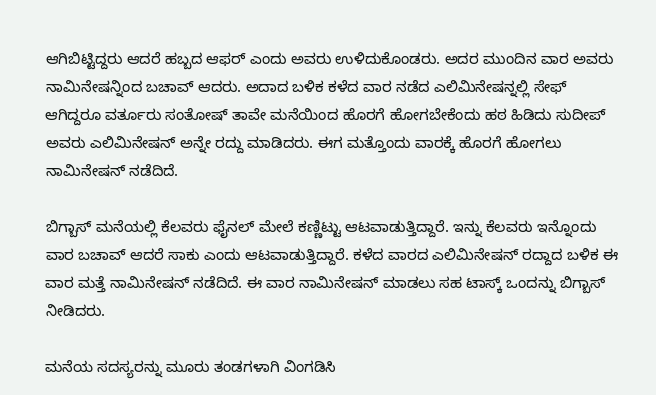ಆಗಿಬಿಟ್ಟಿದ್ದರು ಆದರೆ ಹಬ್ಬದ ಆಫರ್ ಎಂದು ಅವರು ಉಳಿದುಕೊಂಡರು. ಅದರ ಮುಂದಿನ ವಾರ ಅವರು ನಾಮಿನೇಷನ್ನಿಂದ ಬಚಾವ್ ಆದರು. ಅದಾದ ಬಳಿಕ ಕಳೆದ ವಾರ ನಡೆದ ಎಲಿಮಿನೇಷನ್ನಲ್ಲಿ ಸೇಫ್ ಆಗಿದ್ದರೂ ವರ್ತೂರು ಸಂತೋಷ್ ತಾವೇ ಮನೆಯಿಂದ ಹೊರಗೆ ಹೋಗಬೇಕೆಂದು ಹಠ ಹಿಡಿದು ಸುದೀಪ್ ಅವರು ಎಲಿಮಿನೇಷನ್ ಅನ್ನೇ ರದ್ದು ಮಾಡಿದರು. ಈಗ ಮತ್ತೊಂದು ವಾರಕ್ಕೆ ಹೊರಗೆ ಹೋಗಲು ನಾಮಿನೇಷನ್ ನಡೆದಿದೆ.

ಬಿಗ್ಬಾಸ್ ಮನೆಯಲ್ಲಿ ಕೆಲವರು ಫೈನಲ್ ಮೇಲೆ ಕಣ್ಣಿಟ್ಟು ಆಟವಾಡುತ್ತಿದ್ದಾರೆ. ಇನ್ನು ಕೆಲವರು ಇನ್ನೊಂದು ವಾರ ಬಚಾವ್ ಆದರೆ ಸಾಕು ಎಂದು ಆಟವಾಡುತ್ತಿದ್ದಾರೆ. ಕಳೆದ ವಾರದ ಎಲಿಮಿನೇಷನ್ ರದ್ದಾದ ಬಳಿಕ ಈ ವಾರ ಮತ್ತೆ ನಾಮಿನೇಷನ್ ನಡೆದಿದೆ. ಈ ವಾರ ನಾಮಿನೇಷನ್ ಮಾಡಲು ಸಹ ಟಾಸ್ಕ್ ಒಂದನ್ನು ಬಿಗ್ಬಾಸ್ ನೀಡಿದರು.

ಮನೆಯ ಸದಸ್ಯರನ್ನು ಮೂರು ತಂಡಗಳಾಗಿ ವಿಂಗಡಿಸಿ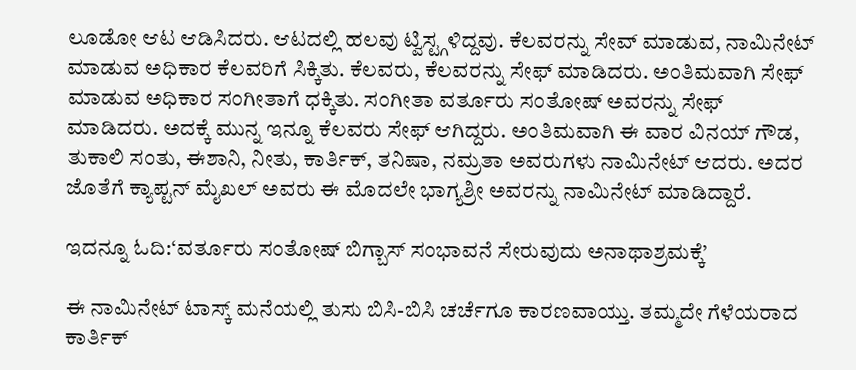ಲೂಡೋ ಆಟ ಆಡಿಸಿದರು. ಆಟದಲ್ಲಿ ಹಲವು ಟ್ವಿಸ್ಟ್ಗಳಿದ್ದವು. ಕೆಲವರನ್ನು ಸೇವ್ ಮಾಡುವ, ನಾಮಿನೇಟ್ ಮಾಡುವ ಅಧಿಕಾರ ಕೆಲವರಿಗೆ ಸಿಕ್ಕಿತು. ಕೆಲವರು, ಕೆಲವರನ್ನು ಸೇಫ್ ಮಾಡಿದರು. ಅಂತಿಮವಾಗಿ ಸೇಫ್ ಮಾಡುವ ಅಧಿಕಾರ ಸಂಗೀತಾಗೆ ಧಕ್ಕಿತು. ಸಂಗೀತಾ ವರ್ತೂರು ಸಂತೋಷ್ ಅವರನ್ನು ಸೇಫ್ ಮಾಡಿದರು. ಅದಕ್ಕೆ ಮುನ್ನ ಇನ್ನೂ ಕೆಲವರು ಸೇಫ್ ಆಗಿದ್ದರು. ಅಂತಿಮವಾಗಿ ಈ ವಾರ ವಿನಯ್ ಗೌಡ, ತುಕಾಲಿ ಸಂತು, ಈಶಾನಿ, ನೀತು, ಕಾರ್ತಿಕ್, ತನಿಷಾ, ನಮ್ರತಾ ಅವರುಗಳು ನಾಮಿನೇಟ್ ಆದರು. ಅದರ ಜೊತೆಗೆ ಕ್ಯಾಪ್ಟನ್ ಮೈಖಲ್ ಅವರು ಈ ಮೊದಲೇ ಭಾಗ್ಯಶ್ರೀ ಅವರನ್ನು ನಾಮಿನೇಟ್ ಮಾಡಿದ್ದಾರೆ.

ಇದನ್ನೂ ಓದಿ:‘ವರ್ತೂರು ಸಂತೋಷ್ ಬಿಗ್ಬಾಸ್ ಸಂಭಾವನೆ ಸೇರುವುದು ಅನಾಥಾಶ್ರಮಕ್ಕೆ’

ಈ ನಾಮಿನೇಟ್ ಟಾಸ್ಕ್ ಮನೆಯಲ್ಲಿ ತುಸು ಬಿಸಿ-ಬಿಸಿ ಚರ್ಚೆಗೂ ಕಾರಣವಾಯ್ತು. ತಮ್ಮದೇ ಗೆಳೆಯರಾದ ಕಾರ್ತಿಕ್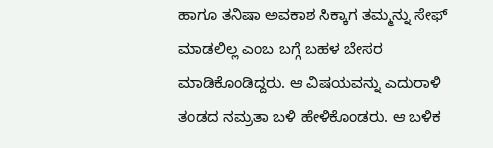ಹಾಗೂ ತನಿಷಾ ಅವಕಾಶ ಸಿಕ್ಕಾಗ ತಮ್ಮನ್ನು ಸೇಫ್ ಮಾಡಲಿಲ್ಲ ಎಂಬ ಬಗ್ಗೆ ಬಹಳ ಬೇಸರ ಮಾಡಿಕೊಂಡಿದ್ದರು. ಆ ವಿಷಯವನ್ನು ಎದುರಾಳಿ ತಂಡದ ನಮ್ರತಾ ಬಳಿ ಹೇಳಿಕೊಂಡರು. ಆ ಬಳಿಕ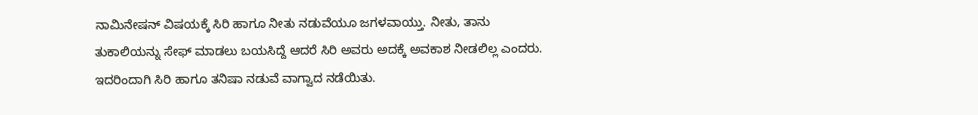ನಾಮಿನೇಷನ್ ವಿಷಯಕ್ಕೆ ಸಿರಿ ಹಾಗೂ ನೀತು ನಡುವೆಯೂ ಜಗಳವಾಯ್ತು. ನೀತು, ತಾನು ತುಕಾಲಿಯನ್ನು ಸೇಫ್ ಮಾಡಲು ಬಯಸಿದ್ದೆ ಆದರೆ ಸಿರಿ ಅವರು ಅದಕ್ಕೆ ಅವಕಾಶ ನೀಡಲಿಲ್ಲ ಎಂದರು. ಇದರಿಂದಾಗಿ ಸಿರಿ ಹಾಗೂ ತನಿಷಾ ನಡುವೆ ವಾಗ್ವಾದ ನಡೆಯಿತು.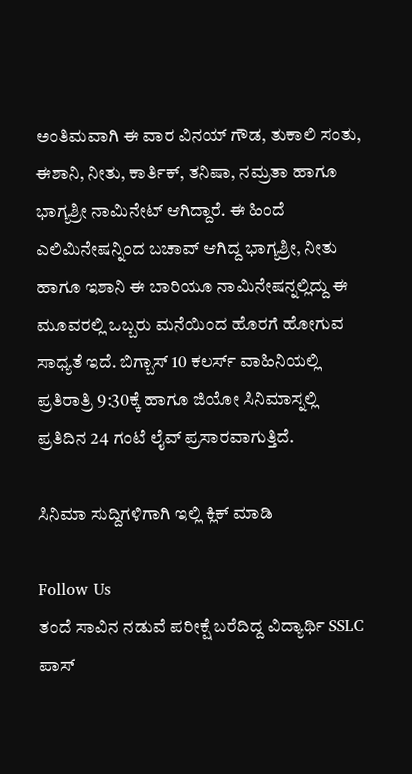ಅಂತಿಮವಾಗಿ ಈ ವಾರ ವಿನಯ್ ಗೌಡ, ತುಕಾಲಿ ಸಂತು, ಈಶಾನಿ, ನೀತು, ಕಾರ್ತಿಕ್, ತನಿಷಾ, ನಮ್ರತಾ ಹಾಗೂ ಭಾಗ್ಯಶ್ರೀ ನಾಮಿನೇಟ್ ಆಗಿದ್ದಾರೆ. ಈ ಹಿಂದೆ ಎಲಿಮಿನೇಷನ್ನಿಂದ ಬಚಾವ್ ಆಗಿದ್ದ ಭಾಗ್ಯಶ್ರೀ, ನೀತು ಹಾಗೂ ಇಶಾನಿ ಈ ಬಾರಿಯೂ ನಾಮಿನೇಷನ್ನಲ್ಲಿದ್ದು ಈ ಮೂವರಲ್ಲಿ ಒಬ್ಬರು ಮನೆಯಿಂದ ಹೊರಗೆ ಹೋಗುವ ಸಾಧ್ಯತೆ ಇದೆ. ಬಿಗ್ಬಾಸ್ 10 ಕಲರ್ಸ್ ವಾಹಿನಿಯಲ್ಲಿ ಪ್ರತಿರಾತ್ರಿ 9:30ಕ್ಕೆ ಹಾಗೂ ಜಿಯೋ ಸಿನಿಮಾಸ್ನಲ್ಲಿ ಪ್ರತಿದಿನ 24 ಗಂಟೆ ಲೈವ್ ಪ್ರಸಾರವಾಗುತ್ತಿದೆ.

ಸಿನಿಮಾ ಸುದ್ದಿಗಳಿಗಾಗಿ ಇಲ್ಲಿ ಕ್ಲಿಕ್ ಮಾಡಿ

Follow Us
ತಂದೆ ಸಾವಿನ ನಡುವೆ ಪರೀಕ್ಷೆ ಬರೆದಿದ್ದ ವಿದ್ಯಾರ್ಥಿ SSLC ಪಾಸ್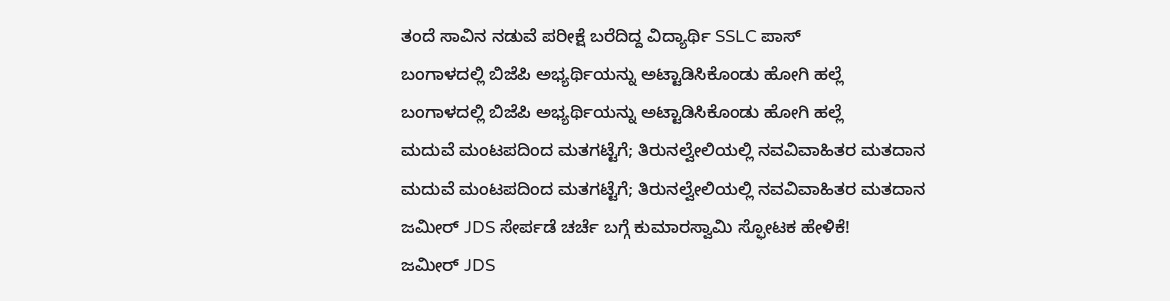ತಂದೆ ಸಾವಿನ ನಡುವೆ ಪರೀಕ್ಷೆ ಬರೆದಿದ್ದ ವಿದ್ಯಾರ್ಥಿ SSLC ಪಾಸ್
ಬಂಗಾಳದಲ್ಲಿ ಬಿಜೆಪಿ ಅಭ್ಯರ್ಥಿಯನ್ನು ಅಟ್ಟಾಡಿಸಿಕೊಂಡು ಹೋಗಿ ಹಲ್ಲೆ
ಬಂಗಾಳದಲ್ಲಿ ಬಿಜೆಪಿ ಅಭ್ಯರ್ಥಿಯನ್ನು ಅಟ್ಟಾಡಿಸಿಕೊಂಡು ಹೋಗಿ ಹಲ್ಲೆ
ಮದುವೆ ಮಂಟಪದಿಂದ ಮತಗಟ್ಟೆಗೆ; ತಿರುನಲ್ವೇಲಿಯಲ್ಲಿ ನವವಿವಾಹಿತರ ಮತದಾನ
ಮದುವೆ ಮಂಟಪದಿಂದ ಮತಗಟ್ಟೆಗೆ; ತಿರುನಲ್ವೇಲಿಯಲ್ಲಿ ನವವಿವಾಹಿತರ ಮತದಾನ
ಜಮೀರ್ JDS ಸೇರ್ಪಡೆ ಚರ್ಚೆ ಬಗ್ಗೆ ಕುಮಾರಸ್ವಾಮಿ ಸ್ಫೋಟಕ ಹೇಳಿಕೆ!
ಜಮೀರ್ JDS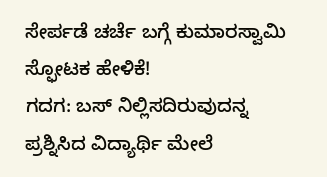ಸೇರ್ಪಡೆ ಚರ್ಚೆ ಬಗ್ಗೆ ಕುಮಾರಸ್ವಾಮಿ ಸ್ಫೋಟಕ ಹೇಳಿಕೆ!
ಗದಗ: ಬಸ್ ನಿಲ್ಲಿಸದಿರುವುದನ್ನ ಪ್ರಶ್ನಿಸಿದ ವಿದ್ಯಾರ್ಥಿ ಮೇಲೆ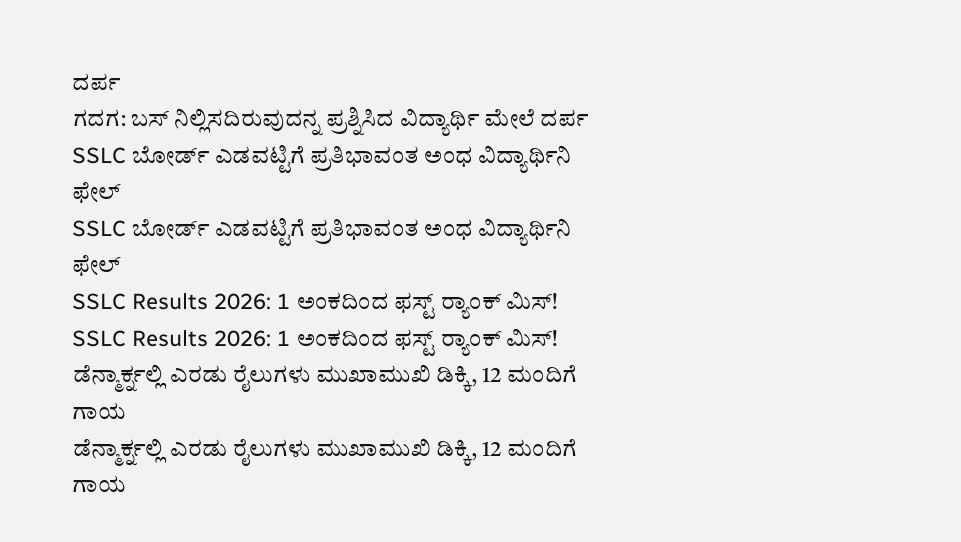ದರ್ಪ
ಗದಗ: ಬಸ್ ನಿಲ್ಲಿಸದಿರುವುದನ್ನ ಪ್ರಶ್ನಿಸಿದ ವಿದ್ಯಾರ್ಥಿ ಮೇಲೆ ದರ್ಪ
SSLC ಬೋರ್ಡ್ ಎಡವಟ್ಟಿಗೆ ಪ್ರತಿಭಾವಂತ ಅಂಧ ವಿದ್ಯಾರ್ಥಿನಿ ಫೇಲ್
SSLC ಬೋರ್ಡ್ ಎಡವಟ್ಟಿಗೆ ಪ್ರತಿಭಾವಂತ ಅಂಧ ವಿದ್ಯಾರ್ಥಿನಿ ಫೇಲ್
SSLC Results 2026: 1 ಅಂಕದಿಂದ ಫಸ್ಟ್ ರ‍್ಯಾಂಕ್ ಮಿಸ್!
SSLC Results 2026: 1 ಅಂಕದಿಂದ ಫಸ್ಟ್ ರ‍್ಯಾಂಕ್ ಮಿಸ್!
ಡೆನ್ಮಾರ್ಕ್ನಲ್ಲಿ ಎರಡು ರೈಲುಗಳು ಮುಖಾಮುಖಿ ಡಿಕ್ಕಿ, 12 ಮಂದಿಗೆ ಗಾಯ
ಡೆನ್ಮಾರ್ಕ್ನಲ್ಲಿ ಎರಡು ರೈಲುಗಳು ಮುಖಾಮುಖಿ ಡಿಕ್ಕಿ, 12 ಮಂದಿಗೆ ಗಾಯ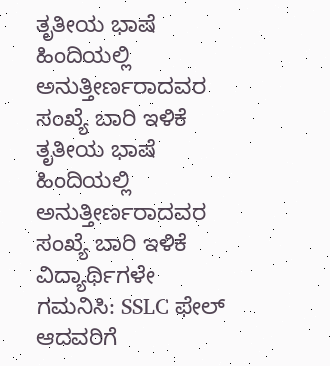ತೃತೀಯ ಭಾಷೆ ಹಿಂದಿಯಲ್ಲಿ ಅನುತ್ತೀರ್ಣರಾದವರ ಸಂಖ್ಯೆ ಬಾರಿ ಇಳಿಕೆ
ತೃತೀಯ ಭಾಷೆ ಹಿಂದಿಯಲ್ಲಿ ಅನುತ್ತೀರ್ಣರಾದವರ ಸಂಖ್ಯೆ ಬಾರಿ ಇಳಿಕೆ
ವಿದ್ಯಾರ್ಥಿಗಳೇ ಗಮನಿಸಿ: SSLC ಫೇಲ್ ಆದವರಿಗೆ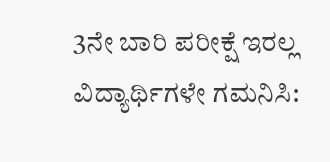3ನೇ ಬಾರಿ ಪರೀಕ್ಷೆ ಇರಲ್ಲ
ವಿದ್ಯಾರ್ಥಿಗಳೇ ಗಮನಿಸಿ: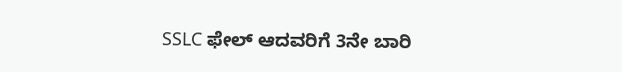SSLC ಫೇಲ್ ಆದವರಿಗೆ 3ನೇ ಬಾರಿ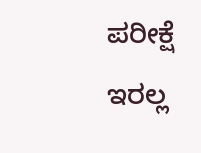ಪರೀಕ್ಷೆ ಇರಲ್ಲ